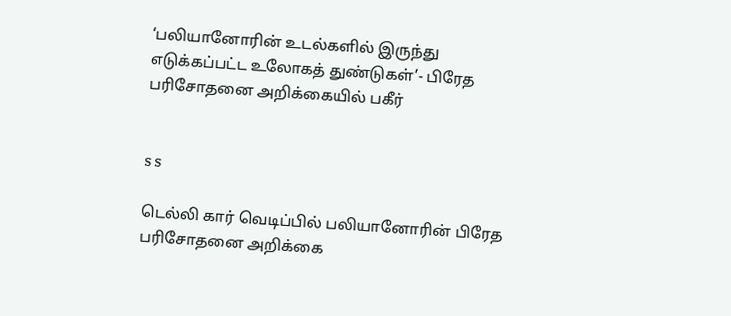‘பலியானோரின் உடல்களில் இருந்து எடுக்கப்பட்ட உலோகத் துண்டுகள்’- பிரேத பரிசோதனை அறிக்கையில் பகீர்


s s

டெல்லி கார் வெடிப்பில் பலியானோரின் பிரேத பரிசோதனை அறிக்கை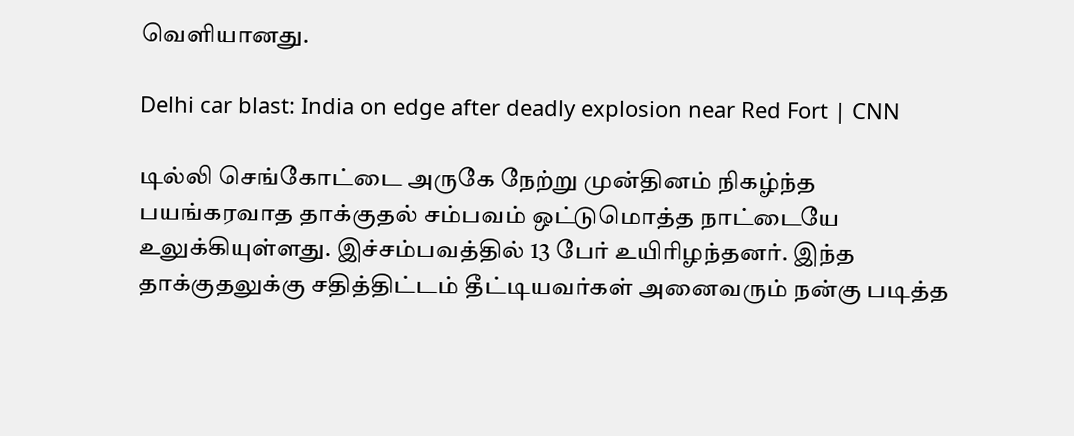வெளியானது.

Delhi car blast: India on edge after deadly explosion near Red Fort | CNN

டில்லி செங்கோட்டை அருகே நேற்று முன்தினம் நிகழ்ந்த பயங்கரவாத தாக்குதல் சம்பவம் ஒட்டுமொத்த நாட்டையே உலுக்கியுள்ளது. இச்சம்பவத்தில் 13 பேர் உயிரிழந்தனர். இந்த தாக்குதலுக்கு சதித்திட்டம் தீட்டியவர்கள் அனைவரும் நன்கு படித்த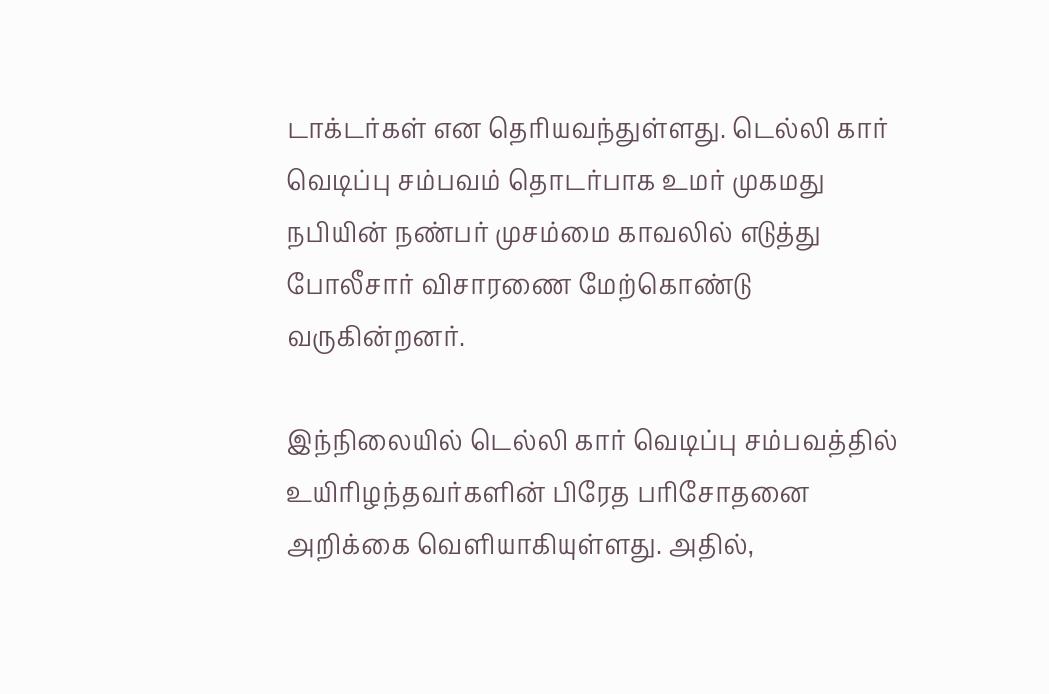டாக்டர்கள் என தெரியவந்துள்ளது. டெல்லி கார் வெடிப்பு சம்பவம் தொடர்பாக உமர் முகமது நபியின் நண்பர் முசம்மை காவலில் எடுத்து போலீசார் விசாரணை மேற்கொண்டு வருகின்றனர்.

இந்நிலையில் டெல்லி கார் வெடிப்பு சம்பவத்தில் உயிரிழந்தவர்களின் பிரேத பரிசோதனை அறிக்கை வெளியாகியுள்ளது. அதில்,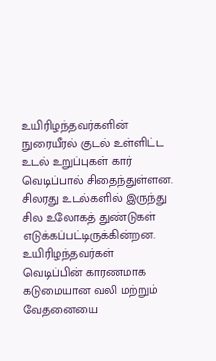உயிரிழந்தவர்களின் நுரையீரல் குடல் உள்ளிட்ட உடல் உறுப்புகள் கார் வெடிப்பால் சிதைந்துள்ளன. சிலரது உடல்களில் இருந்து சில உலோகத் துண்டுகள் எடுக்கப்பட்டிருக்கின்றன. உயிரிழந்தவர்கள் வெடிப்பின் காரணமாக கடுமையான வலி மற்றும் வேதனையை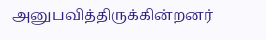அனுபவித்திருக்கின்றனர்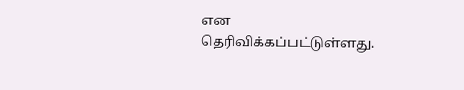என தெரிவிக்கப்பட்டுள்ளது.